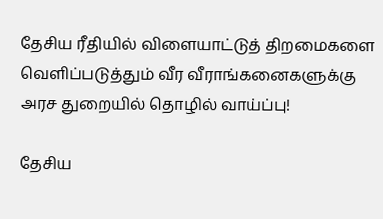தேசிய ரீதியில் விளையாட்டுத் திறமைகளை வெளிப்படுத்தும் வீர வீராங்கனைகளுக்கு அரச துறையில் தொழில் வாய்ப்பு!

தேசிய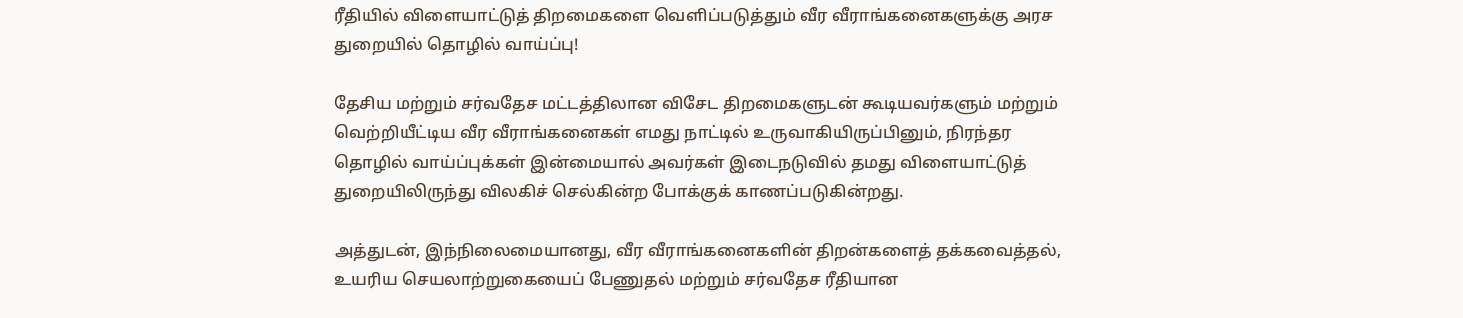ரீதியில் விளையாட்டுத் திறமைகளை வெளிப்படுத்தும் வீர வீராங்கனைகளுக்கு அரச துறையில் தொழில் வாய்ப்பு!

தேசிய மற்றும் சர்வதேச மட்டத்திலான விசேட திறமைகளுடன் கூடியவர்களும் மற்றும் வெற்றியீட்டிய வீர வீராங்கனைகள் எமது நாட்டில் உருவாகியிருப்பினும், நிரந்தர தொழில் வாய்ப்புக்கள் இன்மையால் அவர்கள் இடைநடுவில் தமது விளையாட்டுத் துறையிலிருந்து விலகிச் செல்கின்ற போக்குக் காணப்படுகின்றது.

அத்துடன், இந்நிலைமையானது, வீர வீராங்கனைகளின் திறன்களைத் தக்கவைத்தல், உயரிய செயலாற்றுகையைப் பேணுதல் மற்றும் சர்வதேச ரீதியான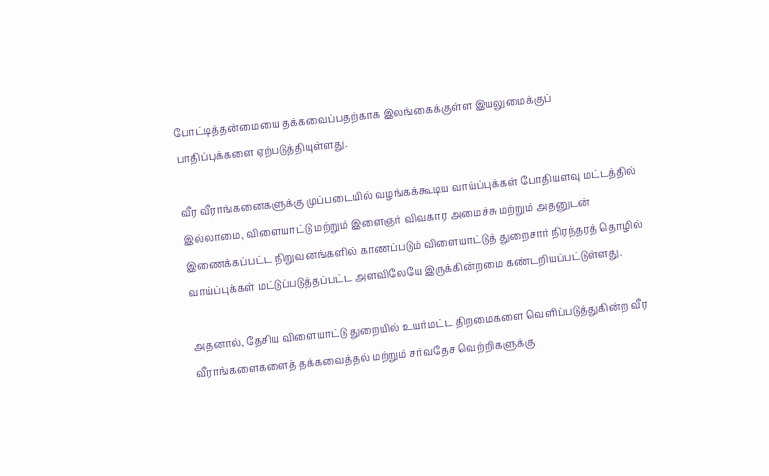போட்டித்தன்மையை தக்கவைப்பதற்காக இலங்கைக்குள்ள இயலுமைக்குப் பாதிப்புக்களை ஏற்படுத்தியுள்ளது.

வீர வீராங்கனைகளுக்கு முப்படையில் வழங்கக்கூடிய வாய்ப்புக்கள் போதியளவு மட்டத்தில் இல்லாமை, விளையாட்டு மற்றும் இளைஞர் விவகார அமைச்சு மற்றும் அதனுடன் இணைக்கப்பட்ட நிறுவனங்களில் காணப்படும் விளையாட்டுத் துறைசார் நிரந்தரத் தொழில் வாய்ப்புக்கள் மட்டுப்படுத்தப்பட்ட அளவிலேயே இருக்கின்றமை கண்டறியப்பட்டுள்ளது.

அதனால், தேசிய விளையாட்டு துறையில் உயர்மட்ட திறமைகளை வெளிப்படுத்துகின்ற வீர வீராங்களைகளைத் தக்கவைத்தல் மற்றும் சர்வதேச வெற்றிகளுக்கு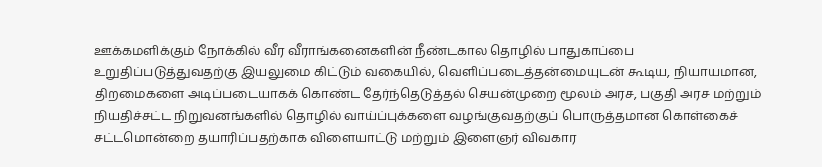ஊக்கமளிக்கும் நோக்கில் வீர வீராங்கனைகளின் நீண்டகால தொழில் பாதுகாப்பை உறுதிப்படுத்துவதற்கு இயலுமை கிட்டும் வகையில், வெளிப்படைத்தன்மையுடன் கூடிய, நியாயமான, திறமைகளை அடிப்படையாகக் கொண்ட தேர்ந்தெடுத்தல் செயன்முறை மூலம் அரச, பகுதி அரச மற்றும் நியதிச்சட்ட நிறுவனங்களில் தொழில் வாய்ப்புக்களை வழங்குவதற்குப் பொருத்தமான கொள்கைச் சட்டமொன்றை தயாரிப்பதற்காக விளையாட்டு மற்றும் இளைஞர் விவகார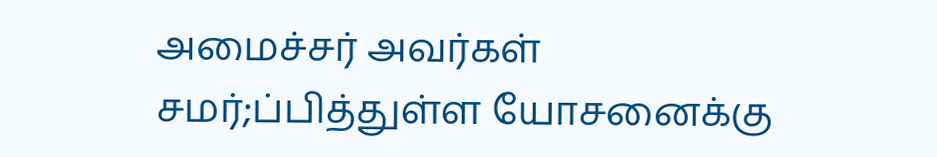அமைச்சர் அவர்கள் சமர்;ப்பித்துள்ள யோசனைக்கு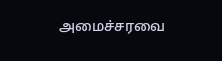அமைச்சரவை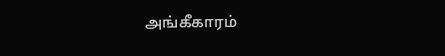அங்கீகாரம்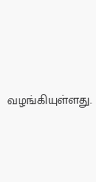வழங்கியுள்ளது.